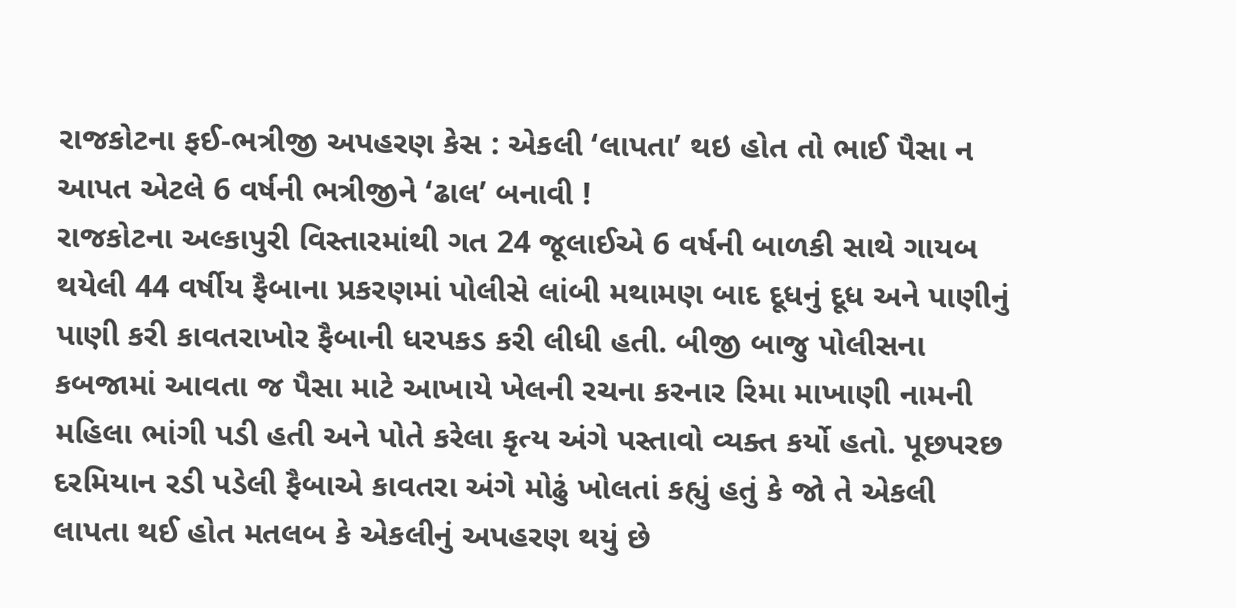રાજકોટના ફઈ-ભત્રીજી અપહરણ કેસ : એકલી ‘લાપતા’ થઇ હોત તો ભાઈ પૈસા ન આપત એટલે 6 વર્ષની ભત્રીજીને ‘ઢાલ’ બનાવી !
રાજકોટના અલ્કાપુરી વિસ્તારમાંથી ગત 24 જૂલાઈએ 6 વર્ષની બાળકી સાથે ગાયબ થયેલી 44 વર્ષીય ફૈબાના પ્રકરણમાં પોલીસે લાંબી મથામણ બાદ દૂધનું દૂધ અને પાણીનું પાણી કરી કાવતરાખોર ફૈબાની ધરપકડ કરી લીધી હતી. બીજી બાજુ પોલીસના કબજામાં આવતા જ પૈસા માટે આખાયે ખેલની રચના કરનાર રિમા માખાણી નામની મહિલા ભાંગી પડી હતી અને પોતે કરેલા કૃત્ય અંગે પસ્તાવો વ્યક્ત કર્યો હતો. પૂછપરછ દરમિયાન રડી પડેલી ફૈબાએ કાવતરા અંગે મોઢું ખોલતાં કહ્યું હતું કે જો તે એકલી લાપતા થઈ હોત મતલબ કે એકલીનું અપહરણ થયું છે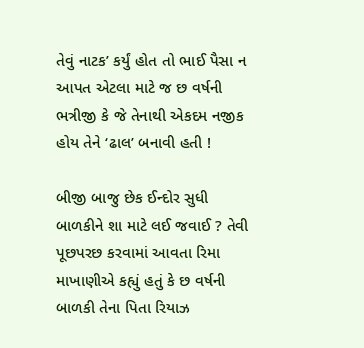તેવું નાટક’ કર્યું હોત તો ભાઈ પૈસા ન આપત એટલા માટે જ છ વર્ષની ભત્રીજી કે જે તેનાથી એકદમ નજીક હોય તેને ‘ઢાલ’ બનાવી હતી !

બીજી બાજુ છેક ઈન્દોર સુધી બાળકીને શા માટે લઈ જવાઈ ? તેવી પૂછપરછ કરવામાં આવતા રિમા માખાણીએ કહ્યું હતું કે છ વર્ષની બાળકી તેના પિતા રિયાઝ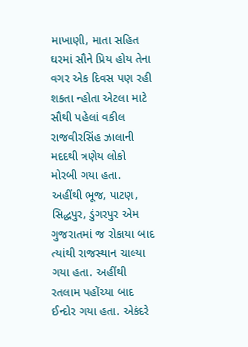માખાણી, માતા સહિત ઘરમાં સૌને પ્રિય હોય તેના વગર એક દિવસ પણ રહી શકતા ન્હોતા એટલા માટે સૌથી પહેલાં વકીલ રાજવીરસિંહ ઝાલાની મદદથી ત્રણેય લોકો મોરબી ગયા હતા.
અહીંથી ભૂજ, પાટણ, સિદ્ધપુર, ડુંગરપુર એમ ગુજરાતમાં જ રોકાયા બાદ ત્યાંથી રાજસ્થાન ચાલ્યા ગયા હતા. અહીંથી રતલામ પહોંચ્યા બાદ ઈન્દોર ગયા હતા. એકંદરે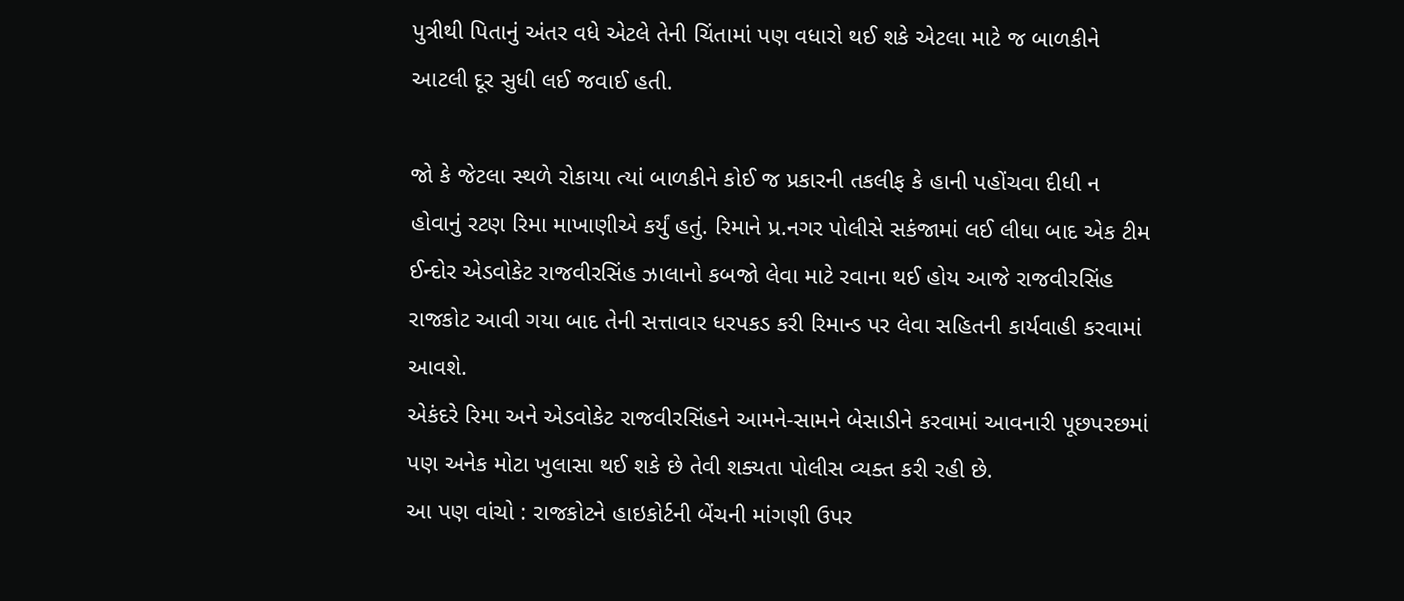પુત્રીથી પિતાનું અંતર વધે એટલે તેની ચિંતામાં પણ વધારો થઈ શકે એટલા માટે જ બાળકીને આટલી દૂર સુધી લઈ જવાઈ હતી.

જો કે જેટલા સ્થળે રોકાયા ત્યાં બાળકીને કોઈ જ પ્રકારની તકલીફ કે હાની પહોંચવા દીધી ન હોવાનું રટણ રિમા માખાણીએ કર્યું હતું. રિમાને પ્ર.નગર પોલીસે સકંજામાં લઈ લીધા બાદ એક ટીમ ઈન્દોર એડવોકેટ રાજવીરસિંહ ઝાલાનો કબજો લેવા માટે રવાના થઈ હોય આજે રાજવીરસિંહ રાજકોટ આવી ગયા બાદ તેની સત્તાવાર ધરપકડ કરી રિમાન્ડ પર લેવા સહિતની કાર્યવાહી કરવામાં આવશે.
એકંદરે રિમા અને એડવોકેટ રાજવીરસિંહને આમને-સામને બેસાડીને કરવામાં આવનારી પૂછપરછમાં પણ અનેક મોટા ખુલાસા થઈ શકે છે તેવી શક્યતા પોલીસ વ્યક્ત કરી રહી છે.
આ પણ વાંચો : રાજકોટને હાઇકોર્ટની બેંચની માંગણી ઉપર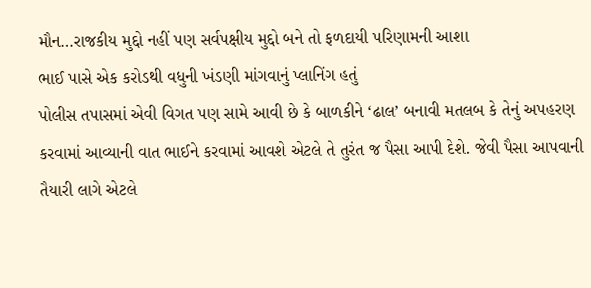મૌન…રાજકીય મુદ્દો નહીં પણ સર્વપક્ષીય મુદ્દો બને તો ફળદાયી પરિણામની આશા
ભાઈ પાસે એક કરોડથી વધુની ખંડણી માંગવાનું પ્લાનિંગ હતું
પોલીસ તપાસમાં એવી વિગત પણ સામે આવી છે કે બાળકીને ‘ઢાલ’ બનાવી મતલબ કે તેનું અપહરણ કરવામાં આવ્યાની વાત ભાઈને કરવામાં આવશે એટલે તે તુરંત જ પૈસા આપી દેશે. જેવી પૈસા આપવાની તૈયારી લાગે એટલે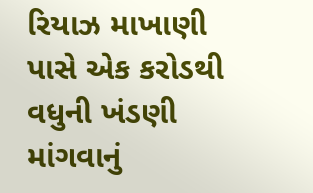રિયાઝ માખાણી પાસે એક કરોડથી વધુની ખંડણી માંગવાનું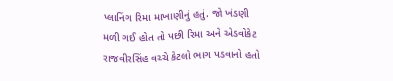પ્લાનિંગ રિમા માખાણીનું હતું. જો ખંડણી મળી ગઈ હોત તો પછી રિમા અને એડવોકેટ રાજવીરસિંહ વચ્ચે કેટલો ભાગ પડવાનો હતો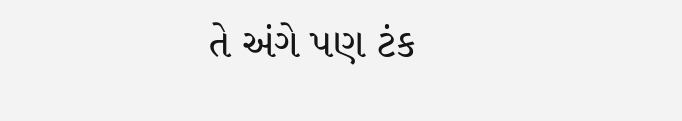તે અંગે પણ ટંક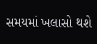સમયમાં ખલાસો થશે